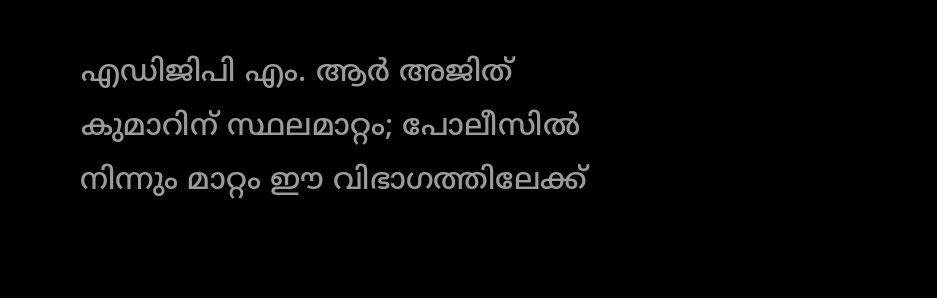എഡിജിപി എം. ആർ അജിത് കുമാറിന് സ്ഥലമാറ്റം; പോലീസില്‍ നിന്നും മാറ്റം ഈ വിഭാഗത്തിലേക്ക്‌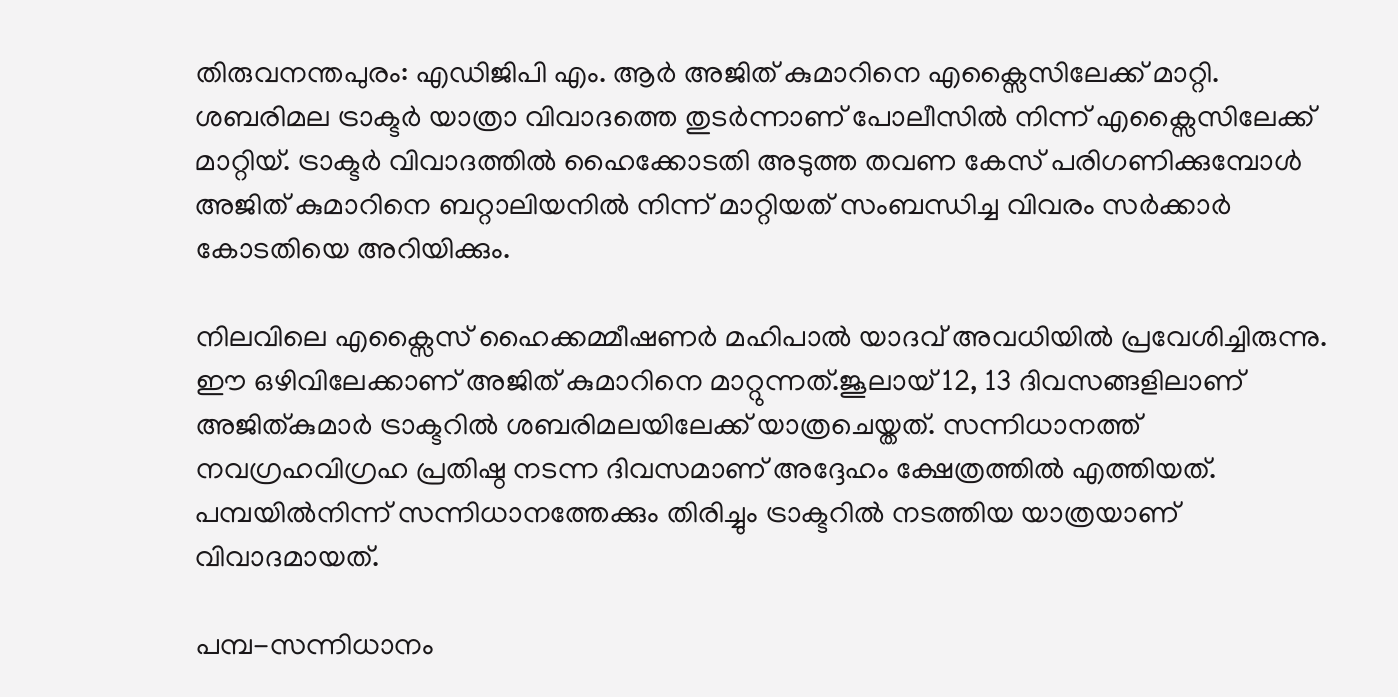തിരുവനന്തപുരം: എഡിജിപി എം. ആര്‍ അജിത് കുമാറിനെ എക്സൈസിലേക്ക് മാറ്റി. ശബരിമല ട്രാക്ടര്‍ യാത്രാ വിവാദത്തെ തുടര്‍ന്നാണ് പോലീസില്‍ നിന്ന് എക്സൈസിലേക്ക് മാറ്റിയ്. ട്രാക്ടര്‍ വിവാദത്തില്‍ ഹൈക്കോടതി അടുത്ത തവണ കേസ് പരിഗണിക്കുമ്പോള്‍ അജിത് കുമാറിനെ ബറ്റാലിയനില്‍ നിന്ന് മാറ്റിയത് സംബന്ധിച്ച വിവരം സര്‍ക്കാര്‍ കോടതിയെ അറിയിക്കും.

നിലവിലെ എക്സൈസ് ഹൈക്കമ്മീഷണര്‍ മഹിപാല്‍ യാദവ് അവധിയില്‍ പ്രവേശിച്ചിരുന്നു. ഈ ഒഴിവിലേക്കാണ് അജിത് കുമാറിനെ മാറ്റുന്നത്.ജൂലായ് 12, 13 ദിവസങ്ങളിലാണ് അജിത്കുമാര്‍ ട്രാക്ടറില്‍ ശബരിമലയിലേക്ക് യാത്രചെയ്തത്. സന്നിധാനത്ത് നവഗ്രഹവിഗ്രഹ പ്രതിഷ്ഠ നടന്ന ദിവസമാണ് അദ്ദേഹം ക്ഷേത്രത്തില്‍ എത്തിയത്. പമ്പയില്‍നിന്ന് സന്നിധാനത്തേക്കും തിരിച്ചും ട്രാക്ടറില്‍ നടത്തിയ യാത്രയാണ് വിവാദമായത്.

പമ്പ-സന്നിധാനം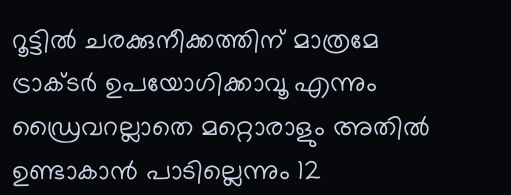റൂട്ടില്‍ ചരക്കുനീക്കത്തിന് മാത്രമേ ട്രാക്ടര്‍ ഉപയോഗിക്കാവൂ എന്നും ഡ്രൈവറല്ലാതെ മറ്റൊരാളും അതില്‍ ഉണ്ടാകാന്‍ പാടില്ലെന്നും 12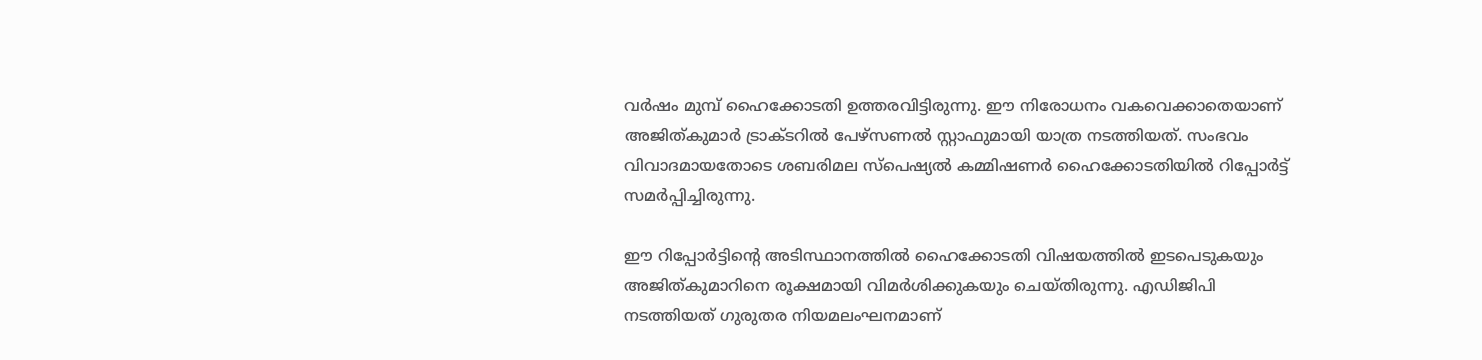വര്‍ഷം മുമ്പ് ഹൈക്കോടതി ഉത്തരവിട്ടിരുന്നു. ഈ നിരോധനം വകവെക്കാതെയാണ് അജിത്കുമാര്‍ ട്രാക്ടറില്‍ പേഴ്‌സണല്‍ സ്റ്റാഫുമായി യാത്ര നടത്തിയത്. സംഭവം വിവാദമായതോടെ ശബരിമല സ്‌പെഷ്യല്‍ കമ്മിഷണര്‍ ഹൈക്കോടതിയില്‍ റിപ്പോര്‍ട്ട് സമര്‍പ്പിച്ചിരുന്നു.

ഈ റിപ്പോര്‍ട്ടിന്റെ അടിസ്ഥാനത്തില്‍ ഹൈക്കോടതി വിഷയത്തില്‍ ഇടപെടുകയും അജിത്കുമാറിനെ രൂക്ഷമായി വിമര്‍ശിക്കുകയും ചെയ്തിരുന്നു. എഡിജിപി നടത്തിയത് ഗുരുതര നിയമലംഘനമാണ്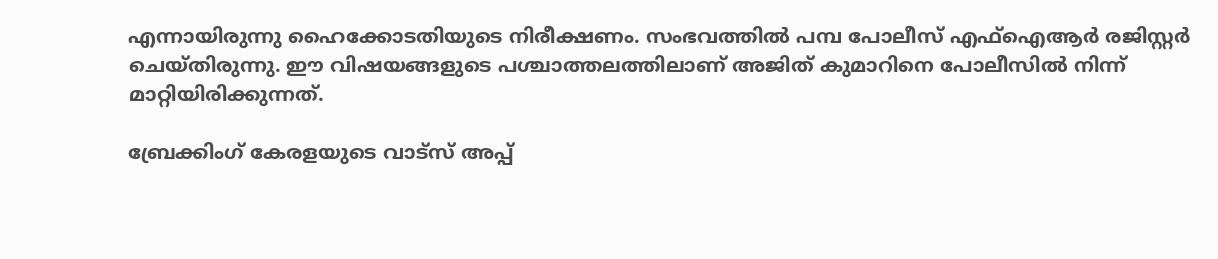എന്നായിരുന്നു ഹൈക്കോടതിയുടെ നിരീക്ഷണം. സംഭവത്തില്‍ പമ്പ പോലീസ് എഫ്‌ഐആര്‍ രജിസ്റ്റര്‍ ചെയ്തിരുന്നു. ഈ വിഷയങ്ങളുടെ പശ്ചാത്തലത്തിലാണ് അജിത് കുമാറിനെ പോലീസില്‍ നിന്ന് മാറ്റിയിരിക്കുന്നത്.

ബ്രേക്കിംഗ് കേരളയുടെ വാട്സ് അപ്പ്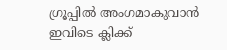ഗ്രൂപ്പിൽ അംഗമാകുവാൻ ഇവിടെ ക്ലിക്ക്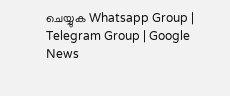ചെയ്യുക Whatsapp Group | Telegram Group | Google News